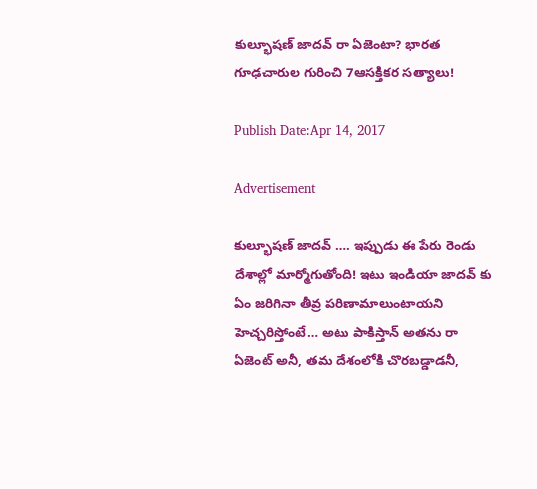కుల్భూషణ్ జాదవ్ రా ఏజెంటా? భారత గూఢచారుల గురించి 7ఆసక్తికర సత్యాలు!

Publish Date:Apr 14, 2017

Advertisement

కుల్భూషణ్ జాదవ్ …. ఇప్పుడు ఈ పేరు రెండు దేశాల్లో మార్మోగుతోంది! ఇటు ఇండియా జాదవ్ కు ఏం జరిగినా తీవ్ర పరిణామాలుంటాయని హెచ్చరిస్తోంటే… అటు పాకిస్తాన్ అతను రా ఏజెంట్ అనీ, తమ దేశంలోకి చొరబడ్డాడనీ,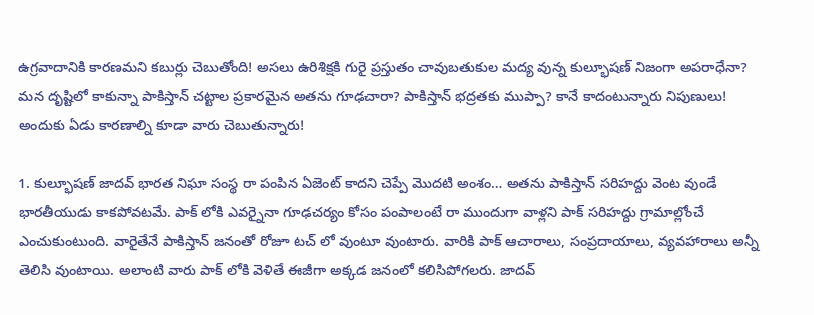ఉగ్రవాదానికి కారణమని కబుర్లు చెబుతోంది! అసలు ఉరిశిక్షకి గురై ప్రస్తుతం చావుబతుకుల మద్య వున్న కుల్భూషణ్ నిజంగా అపరాధేనా? మన దృష్టిలో కాకున్నా పాకిస్తాన్ చట్టాల ప్రకారమైన అతను గూఢచారా? పాకిస్తాన్ భద్రతకు ముప్పా? కానే కాదంటున్నారు నిపుణులు! అందుకు ఏడు కారణాల్ని కూడా వారు చెబుతున్నారు!

1. కుల్భూషణ్ జాదవ్ భారత నిఘా సంస్థ రా పంపిన ఏజెంట్ కాదని చెప్పే మొదటి అంశం… అతను పాకిస్తాన్ సరిహద్దు వెంట వుండే భారతీయుడు కాకపోవటమే. పాక్ లోకి ఎవర్నైనా గూఢచర్యం కోసం పంపాలంటే రా ముందుగా వాళ్లని పాక్ సరిహద్దు గ్రామాల్లోంచే ఎంచుకుంటుంది. వారైతేనే పాకిస్తాన్ జనంతో రోజూ టచ్ లో వుంటూ వుంటారు. వారికి పాక్ ఆచారాలు, సంప్రదాయాలు, వ్యవహారాలు అన్నీ తెలిసి వుంటాయి. అలాంటి వారు పాక్ లోకి వెళితే ఈజీగా అక్కడ జనంలో కలిసిపోగలరు. జాదవ్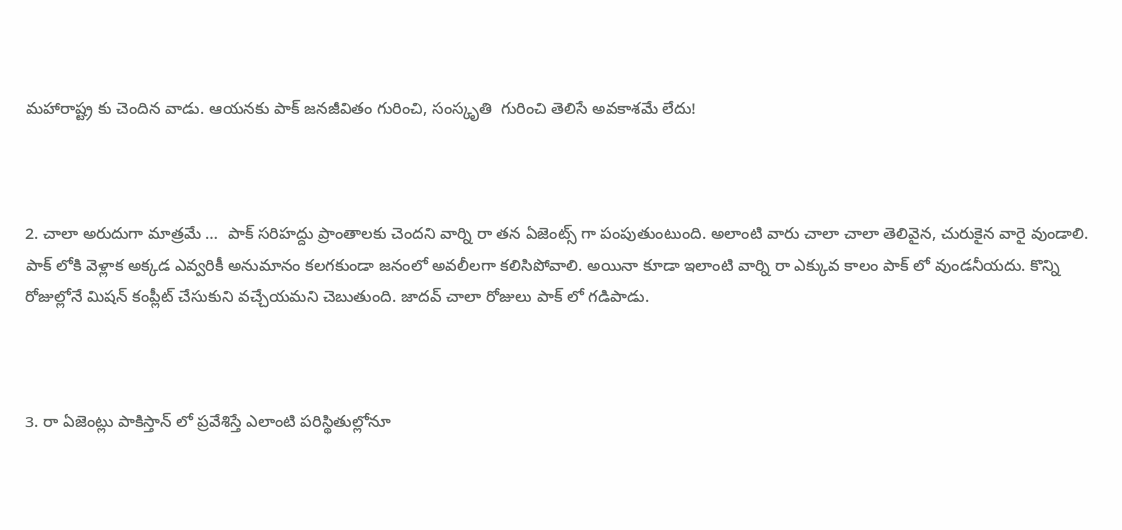మహారాష్ట్ర కు చెందిన వాడు. ఆయనకు పాక్ జనజీవితం గురించి, సంస్కృతి  గురించి తెలిసే అవకాశమే లేదు!



2. చాలా అరుదుగా మాత్రమే …  పాక్ సరిహద్దు ప్రాంతాలకు చెందని వార్ని రా తన ఏజెంట్స్ గా పంపుతుంటుంది. అలాంటి వారు చాలా చాలా తెలివైన, చురుకైన వారై వుండాలి. పాక్ లోకి వెళ్లాక అక్కడ ఎవ్వరికీ అనుమానం కలగకుండా జనంలో అవలీలగా కలిసిపోవాలి. అయినా కూడా ఇలాంటి వార్ని రా ఎక్కువ కాలం పాక్ లో వుండనీయదు. కొన్ని రోజుల్లోనే మిషన్ కంప్లీట్ చేసుకుని వచ్చేయమని చెబుతుంది. జాదవ్ చాలా రోజులు పాక్ లో గడిపాడు.



3. రా ఏజెంట్లు పాకిస్తాన్ లో ప్రవేశిస్తే ఎలాంటి పరిస్థితుల్లోనూ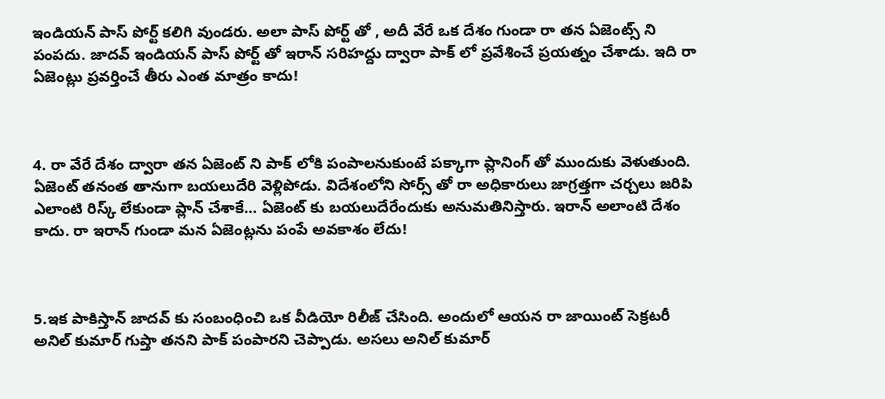ఇండియన్ పాస్ పోర్ట్ కలిగి వుండరు. అలా పాస్ పోర్ట్ తో , అదీ వేరే ఒక దేశం గుండా రా తన ఏజెంట్స్ ని పంపదు. జాదవ్ ఇండియన్ పాస్ పోర్ట్ తో ఇరాన్ సరిహద్దు ద్వారా పాక్ లో ప్రవేశించే ప్రయత్నం చేశాడు. ఇది రా ఏజెంట్లు ప్రవర్తించే తీరు ఎంత మాత్రం కాదు!



4. రా వేరే దేశం ద్వారా తన ఏజెంట్ ని పాక్ లోకి పంపాలనుకుంటే పక్కాగా ప్లానింగ్ తో ముందుకు వెళుతుంది. ఏజెంట్ తనంత తానుగా బయలుదేరి వెళ్లిపోడు. విదేశంలోని సోర్స్ తో రా అధికారులు జాగ్రత్తగా చర్చలు జరిపి ఎలాంటి రిస్క్ లేకుండా ప్లాన్ చేశాకే… ఏజెంట్ కు బయలుదేరేందుకు అనుమతినిస్తారు. ఇరాన్ అలాంటి దేశం కాదు. రా ఇరాన్ గుండా మన ఏజెంట్లను పంపే అవకాశం లేదు!



5.ఇక పాకిస్తాన్ జాదవ్ కు సంబంధించి ఒక వీడియో రిలీజ్ చేసింది. అందులో ఆయన రా జాయింట్ సెక్రటరీ అనిల్ కుమార్ గుప్తా తనని పాక్ పంపారని చెప్పాడు. అసలు అనిల్ కుమార్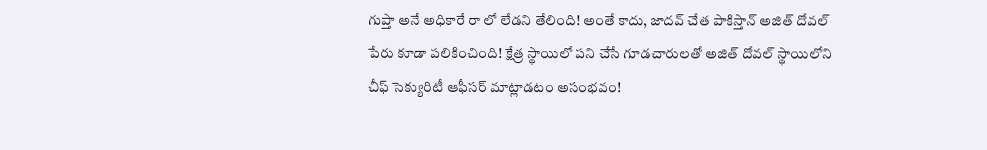గుప్తా అనే అధికారే రా లో లేడని తేలింది! అంతే కాదు, జాదవ్ చేత పాకిస్తాన్ అజిత్ దోవల్ పేరు కూడా పలికించింది! క్షేత్ర స్థాయిలో పని చేసే గూడచారులతో అజిత్ దోవల్ స్థాయిలోని చీఫ్ సెక్యురిటీ ఆఫీసర్ మాట్లాడటం అసంభవం!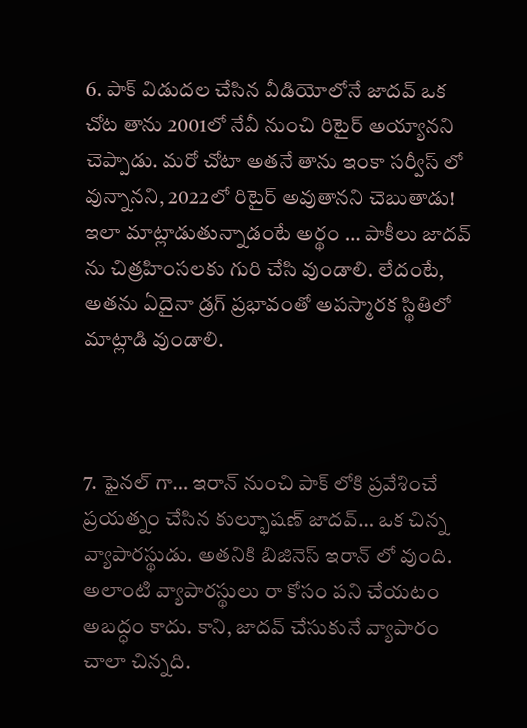6. పాక్ విడుదల చేసిన వీడియోలోనే జాదవ్ ఒక చోట తాను 2001లో నేవీ నుంచి రిటైర్ అయ్యానని చెప్పాడు. మరో చోటా అతనే తాను ఇంకా సర్వీస్ లో వున్నానని, 2022లో రిటైర్ అవుతానని చెబుతాడు! ఇలా మాట్లాడుతున్నాడంటే అర్థం … పాకీలు జాదవ్ ను చిత్రహింసలకు గురి చేసి వుండాలి. లేదంటే, అతను ఏదైనా డ్రగ్ ప్రభావంతో అపస్మారక స్థితిలో మాట్లాడి వుండాలి.



7. ఫైనల్ గా… ఇరాన్ నుంచి పాక్ లోకి ప్రవేశించే ప్రయత్నం చేసిన కుల్భూషణ్ జాదవ్… ఒక చిన్న వ్యాపారస్థుడు. అతనికి బిజినెస్ ఇరాన్ లో వుంది. అలాంటి వ్యాపారస్థులు రా కోసం పని చేయటం అబద్ధం కాదు. కాని, జాదవ్ చేసుకునే వ్యాపారం చాలా చిన్నది.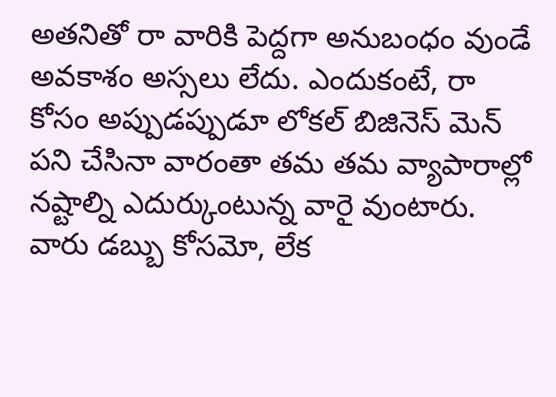అతనితో రా వారికి పెద్దగా అనుబంధం వుండే అవకాశం అస్సలు లేదు. ఎందుకంటే, రా కోసం అప్పుడప్పుడూ లోకల్ బిజినెస్ మెన్ పని చేసినా వారంతా తమ తమ వ్యాపారాల్లో నష్టాల్ని ఎదుర్కుంటున్న వారై వుంటారు. వారు డబ్బు కోసమో, లేక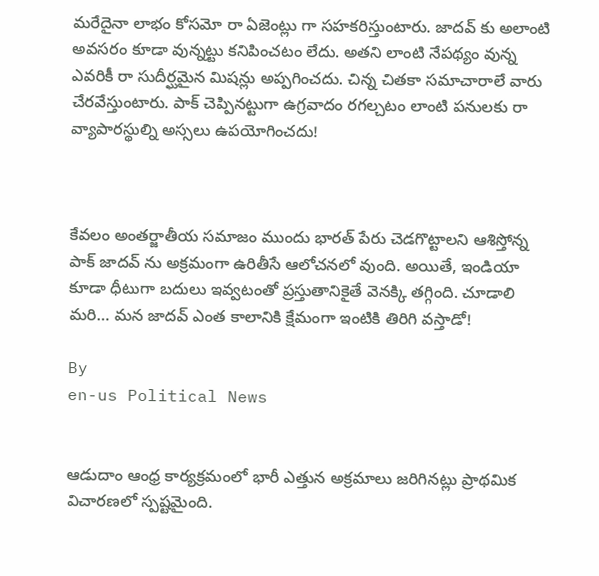మరేదైనా లాభం కోసమో రా ఏజెంట్లు గా సహకరిస్తుంటారు. జాదవ్ కు అలాంటి అవసరం కూడా వున్నట్టు కనిపించటం లేదు. అతని లాంటి నేపథ్యం వున్న ఎవరికీ రా సుదీర్ఘమైన మిషన్లు అప్పగించదు. చిన్న చితకా సమాచారాలే వారు చేరవేస్తుంటారు. పాక్ చెప్పినట్టుగా ఉగ్రవాదం రగల్చటం లాంటి పనులకు రా వ్యాపారస్థుల్ని అస్సలు ఉపయోగించదు!



కేవలం అంతర్జాతీయ సమాజం ముందు భారత్ పేరు చెడగొట్టాలని ఆశిస్తోన్న పాక్ జాదవ్ ను అక్రమంగా ఉరితీసే ఆలోచనలో వుంది. అయితే, ఇండియా కూడా ధీటుగా బదులు ఇవ్వటంతో ప్రస్తుతానికైతే వెనక్కి తగ్గింది. చూడాలి మరి… మన జాదవ్ ఎంత కాలానికి క్షేమంగా ఇంటికి తిరిగి వస్తాడో!

By
en-us Political News


ఆడుదాం ఆంధ్ర కార్యక్రమంలో భారీ ఎత్తున అక్రమాలు జరిగినట్లు ప్రాథమిక విచారణలో స్పష్టమైంది.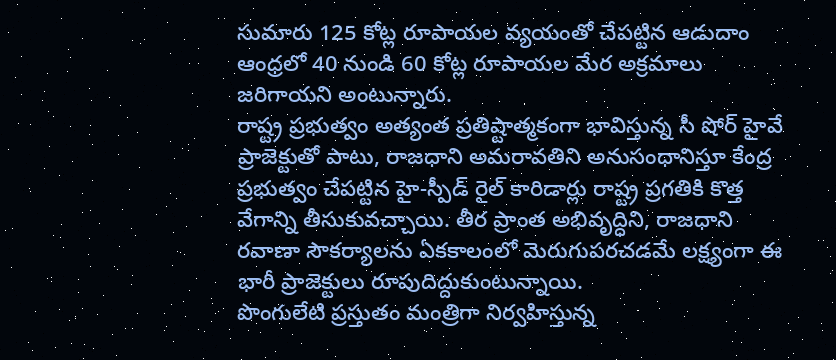సుమారు 125 కోట్ల రూపాయల వ్యయంతో చేపట్టిన ఆడుదాం ఆంధ్రలో 40 నుండి 60 కోట్ల రూపాయల మేర అక్రమాలు జరిగాయని అంటున్నారు.
రాష్ట్ర ప్రభుత్వం అత్యంత ప్రతిష్టాత్మకంగా భావిస్తున్న సీ షోర్ హైవే ప్రాజెక్టుతో పాటు, రాజధాని అమరావతిని అనుసంధానిస్తూ కేంద్ర ప్రభుత్వం చేపట్టిన హై-స్పీడ్ రైల్ కారిడార్లు రాష్ట్ర ప్రగతికి కొత్త వేగాన్ని తీసుకువచ్చాయి. తీర ప్రాంత అభివృద్ధిని, రాజధాని రవాణా సౌకర్యాలను ఏకకాలంలో మెరుగుపరచడమే లక్ష్యంగా ఈ భారీ ప్రాజెక్టులు రూపుదిద్దుకుంటున్నాయి.
పొంగులేటి ప్ర‌స్తుతం మంత్రిగా నిర్వహిస్తున్న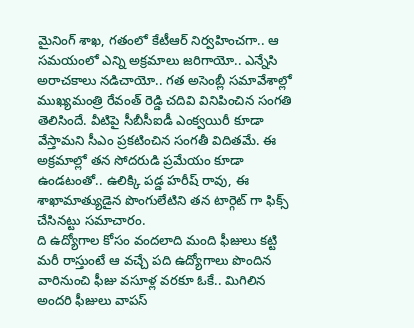మైనింగ్ శాఖ‌, గ‌తంలో కేటీఆర్ నిర్వ‌హించ‌గా.. ఆ స‌మ‌యంలో ఎన్ని అక్ర‌మాలు జ‌రిగాయో.. ఎన్నేసి అరాచ‌కాలు న‌డిచాయో.. గ‌త అసెంబ్లీ స‌మావేశాల్లో ముఖ్య‌మంత్రి రేవంత్ రెడ్డి చ‌దివి వినిపించిన సంగ‌తి తెలిసిందే. వీటిపై సీబీసీఐడీ ఎంక్వ‌యిరీ కూడా వేస్తామ‌ని సీఎం ప్ర‌క‌టించిన సంగ‌తీ విదిత‌మే. ఈ అక్ర‌మాల్లో త‌న సోద‌రుడి ప్ర‌మేయం కూడా ఉండ‌టంతో.. ఉలిక్కి ప‌డ్డ హ‌రీష్ రావు, ఈ శాఖామాత్యుడైన‌ పొంగులేటిని త‌న టార్గెట్ గా ఫిక్స్ చేసిన‌ట్టు స‌మాచారం.
ది ఉద్యోగాల కోసం వంద‌లాది మంది ఫీజులు క‌ట్టి మ‌రీ రాస్తుంటే ఆ వ‌చ్చే ప‌ది ఉద్యోగాలు పొందిన వారినుంచి ఫీజు వ‌సూళ్ల‌ వ‌ర‌కూ ఓకే.. మిగిలిన అంద‌రి ఫీజులు వాప‌స్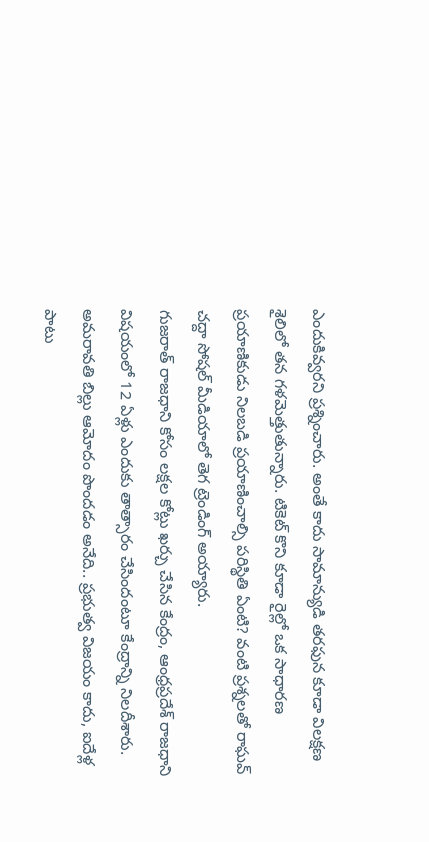ఎందుకివ్వ‌ర‌ని ప్రశ్నించారు. అంతే కాదు సామాన్యుడి త‌రఫున కూడా విలక్షణ శైలిలో తన గళమెత్తుతున్నారు. టికెట్ కొని కూడా రైల్లో ఒక సాధార‌ణ ప్ర‌యాణికుడు నిల‌బ‌డి ప్ర‌యాణించాల్సి పరిస్థితి ఏంటి? వంటి ప్ర‌శ్న‌లతో రాఘవ్ చద్దా సోషల్ మీడియాలో తెగ ట్రెండింగ్ అయ్యారు.
గుజరాత్ రాజధాని కోసం లక్షల కోట్లు ఖర్చు చేసిన కేంద్రం, ఆంధ్రప్రదేశ్ రాజధాని విషయంలో 12 ఏళ్లు ఎందుకు తాత్సారం చేసిందంటూ కేంద్రాన్ని నిలదీశారు. అమరావతి బిల్లు ఆమోదం పొందడం అనేది.. ప్రభుత్వ విజయం కాదు, ఐదేళ్ల పాటు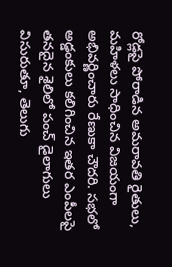రోడ్లపై పోరాడిన అమరావతి రైతులు, మహిళలు సాధించిన విజయంగా అభివర్ణించారు రేణుకా చౌదరి. సభలో అడ్డంకులు కలిగించిన ఇతర ఎంపీలపై తనదైన శైలిలో పంచ్ డైలాగులు విసురుతూ, తెలుగు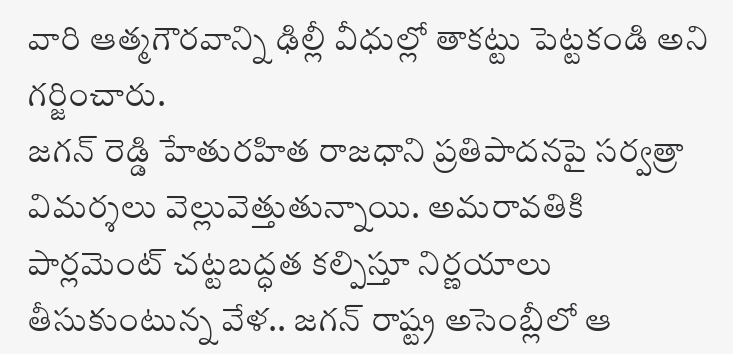వారి ఆత్మగౌరవాన్ని ఢిల్లీ వీధుల్లో తాకట్టు పెట్టకండి అని గర్జించారు.
జగన్ రెడ్డి హేతురహిత రాజధాని ప్రతిపాదనపై సర్వత్రా విమర్శలు వెల్లువెత్తుతున్నాయి. అమరావతికి పార్లమెంట్ చట్టబద్ధత కల్పిస్తూ నిర్ణయాలు తీసుకుంటున్న వేళ.. జగన్ రాష్ట్ర అసెంబ్లీలో ఆ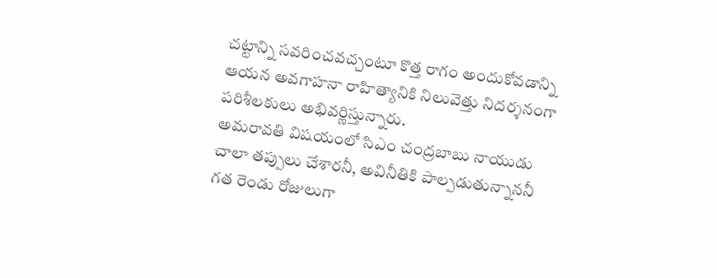చట్టాన్ని సవరించవచ్చంటూ కొత్త రాగం అందుకోవడాన్ని ఆయన అవగాహనా రాహిత్యానికి నిలువెత్తు నిదర్శనంగా పరిశీలకులు అభివర్ణిస్తున్నారు.
అమరావతి విషయంలో సిఎం చంద్రబాబు నాయుడు చాలా తప్పులు చేశారనీ, అవినీతికి పాల్పడుతున్నాననీ గత రెండు రోజులుగా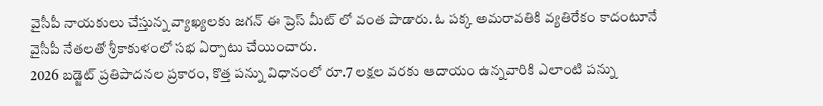వైసీపీ నాయకులు చేస్తున్న వ్యాఖ్యలకు జగన్ ఈ ప్రెస్ మీట్ లో వంత పాడారు. ఓ పక్క అమరావతికి వ్యతిరేకం కాదంటూనే వైసీపీ నేతలతో శ్రీకాకుళంలో సభ ఏర్పాటు చేయించారు.
2026 బడ్జెట్ ప్రతిపాదనల ప్రకారం, కొత్త పన్ను విధానంలో రూ.7 లక్షల వరకు ఆదాయం ఉన్నవారికి ఎలాంటి పన్ను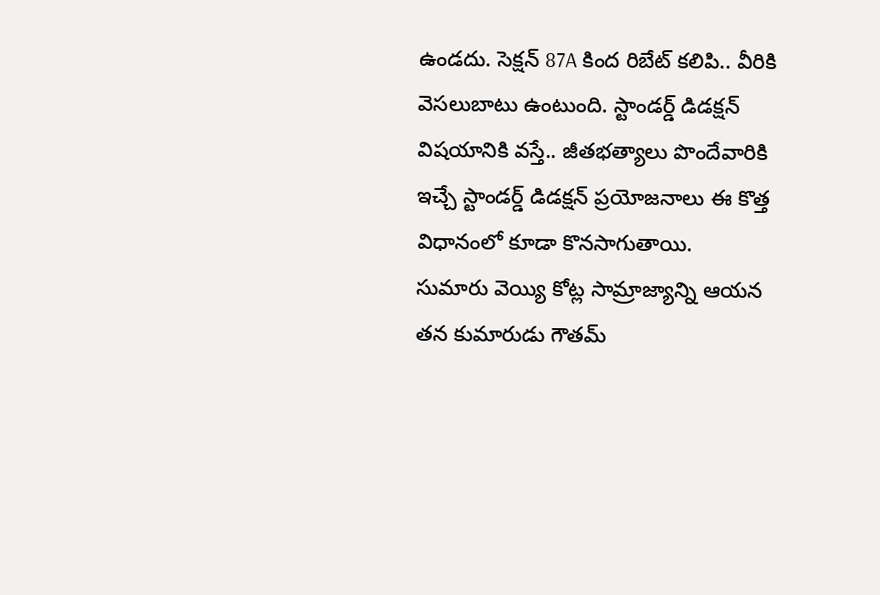ఉండదు. సెక్షన్ 87A కింద రిబేట్ కలిపి.. వీరికి వెస‌లుబాటు ఉంటుంది. స్టాండ‌ర్డ్ డిడ‌క్ష‌న్ విష‌యానికి వ‌స్తే.. జీత‌భ‌త్యాలు పొందేవారికి ఇచ్చే స్టాండ‌ర్డ్ డిడ‌క్ష‌న్ ప్ర‌యోజ‌నాలు ఈ కొత్త విధానంలో కూడా కొన‌సాగుతాయి.
సుమారు వెయ్యి కోట్ల సామ్రాజ్యాన్ని ఆయ‌న త‌న కుమారుడు గౌత‌మ్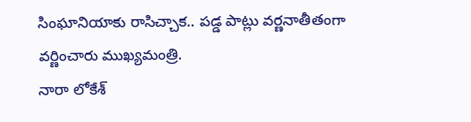సింఘానియాకు రాసిచ్చాక‌.. ప‌డ్డ పాట్లు వ‌ర్ణ‌నాతీతంగా వ‌ర్ణించారు ముఖ్య‌మంత్రి.
నారా లోకేశ్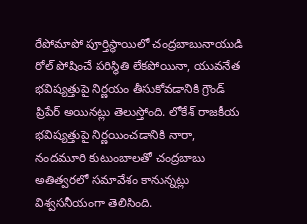రేపోమాపో పూర్తిస్థాయిలో చంద్రబాబునాయుడి రోల్ పోషించే పరిస్థితి లేకపోయినా, యువనేత భవిష్యత్తుపై నిర్ణయం తీసుకోవడానికి గ్రౌండ్ ప్రిపేర్ అయినట్లు తెలుస్తోంది. లోకేశ్ రాజకీయ భవిష్యత్తుపై నిర్ణయించడానికి నారా, నందమూరి కుటుంబాలతో చంద్రబాబు అతిత్వరలో సమావేశం కానున్నట్లు విశ్వసనీయంగా తెలిసింది.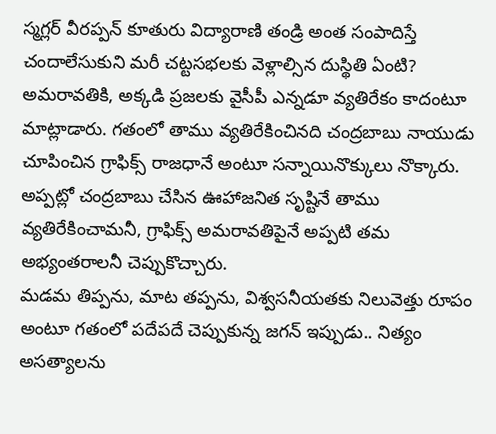స్మ‌గ్ల‌ర్ వీర‌ప్ప‌న్ కూతురు విద్యారాణి తండ్రి అంత సంపాదిస్తే చందాలేసుకుని మ‌రీ చ‌ట్ట‌స‌భ‌ల‌కు వెళ్లాల్సిన దుస్థితి ఏంటి?
అమరావతికి, అక్కడి ప్రజలకు వైసీపీ ఎన్నడూ వ్యతిరేకం కాదంటూ మాట్లాడారు. గతంలో తాము వ్యతిరేకించినది చంద్రబాబు నాయుడు చూపించిన గ్రాఫిక్స్ రాజధానే అంటూ సన్నాయినొక్కులు నొక్కారు. అప్పట్లో చంద్రబాబు చేసిన ఊహాజనిత సృష్టినే తాము వ్యతిరేకించామనీ, గ్రాఫిక్స్ అమరావతిపైనే అప్పటి తమ అభ్యంతరాలనీ చెప్పుకొచ్చారు.
మడమ తిప్పను, మాట తప్పను, విశ్వసనీయతకు నిలువెత్తు రూపం అంటూ గతంలో పదేపదే చెప్పుకున్న జగన్ ఇప్పుడు.. నిత్యం అసత్యాలను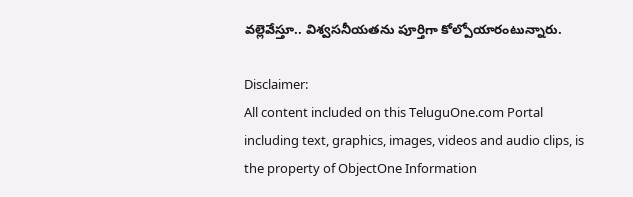వల్లెవేస్తూ.. విశ్వసనీయతను పూర్తిగా కోల్పోయారంటున్నారు.

Disclaimer:
All content included on this TeluguOne.com Portal including text, graphics, images, videos and audio clips, is the property of ObjectOne Information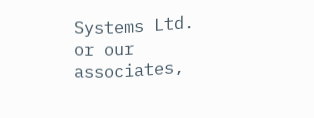Systems Ltd. or our associates,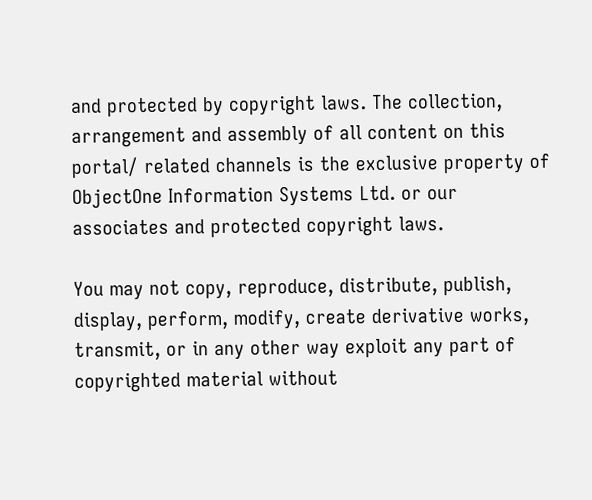and protected by copyright laws. The collection, arrangement and assembly of all content on this portal/ related channels is the exclusive property of ObjectOne Information Systems Ltd. or our associates and protected copyright laws.

You may not copy, reproduce, distribute, publish, display, perform, modify, create derivative works, transmit, or in any other way exploit any part of copyrighted material without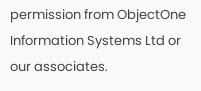permission from ObjectOne Information Systems Ltd or our associates.